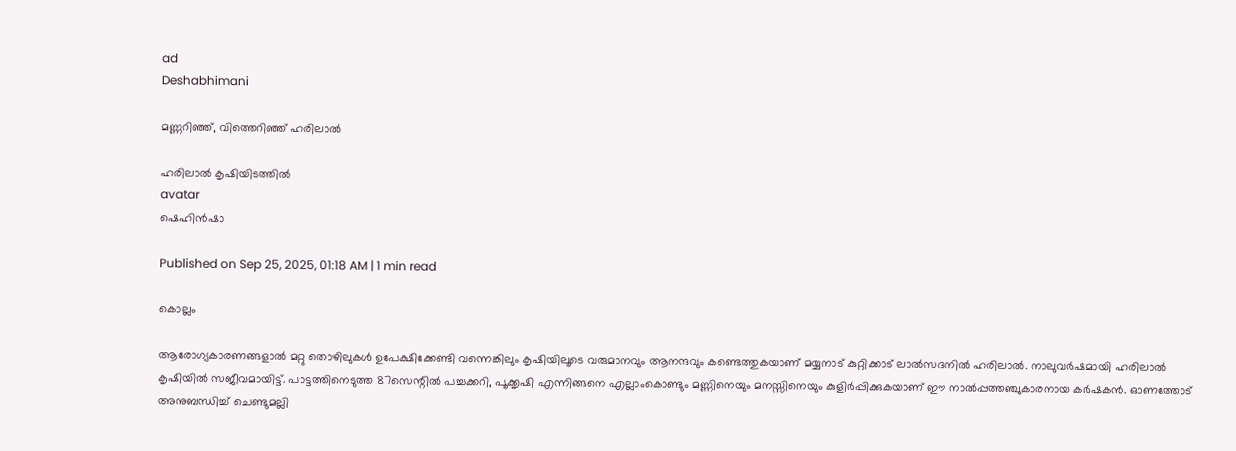ad
Deshabhimani

മണ്ണറിഞ്ഞ്, വിത്തെറിഞ്ഞ് ഹരിലാൽ

ഹരിലാല്‍ കൃഷിയിടത്തില്‍
avatar
ഷെഹിന്‍ഷാ

Published on Sep 25, 2025, 01:18 AM | 1 min read

കൊല്ലം

ആരോഗ്യകാരണങ്ങളാല്‍ മറ്റു തൊഴിലുകള്‍ ഉപേക്ഷിക്കേണ്ടി വന്നെങ്കിലും കൃഷിയിലൂടെ വരുമാനവും ആനന്ദവും കണ്ടെത്തുകയാണ് മയ്യനാട് കുറ്റിക്കാട് ലാല്‍സദനില്‍ ഹരിലാല്‍. നാലുവര്‍ഷമായി ഹരിലാല്‍ കൃഷിയില്‍ സജീവമായിട്ട്. പാട്ടത്തിനെടുത്ത 87സെന്റില്‍ പച്ചക്കറി, പൂക്കൃഷി എന്നിങ്ങനെ എല്ലാംകൊണ്ടും മണ്ണിനെയും മനസ്സിനെയും കുളിര്‍പ്പിക്കുകയാണ് ഈ നാല്‍പ്പത്തഞ്ചുകാരനായ കര്‍ഷകന്‍. ഓണത്തോട് അനുബന്ധിച്ച് ചെണ്ടുമല്ലി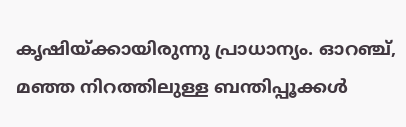കൃഷിയ്ക്കായിരുന്നു പ്രാധാന്യം. ഓറഞ്ച്, മഞ്ഞ നിറത്തിലുള്ള ബന്തിപ്പൂക്കള്‍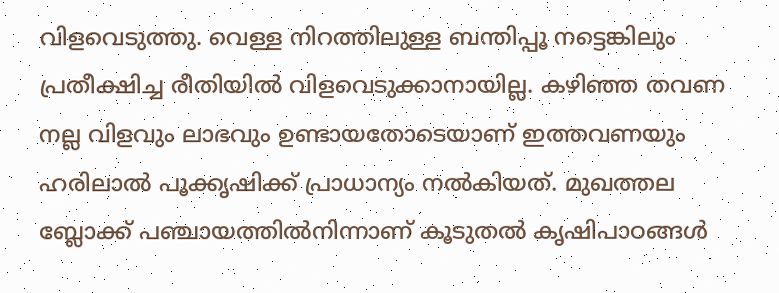വിളവെടുത്തു. വെള്ള നിറത്തിലുള്ള ബന്തിപ്പൂ നട്ടെങ്കിലും പ്രതീക്ഷിച്ച രീതിയില്‍ വിളവെടുക്കാനായില്ല. കഴിഞ്ഞ തവണ നല്ല വിളവും ലാഭവും ഉണ്ടായതോടെയാണ് ഇത്തവണയും ഹരിലാല്‍ പൂക്കൃഷിക്ക് പ്രാധാന്യം നല്‍കിയത്. മുഖത്തല ബ്ലോക്ക് പഞ്ചായത്തിൽനിന്നാണ് കൂടുതൽ കൃഷിപാഠങ്ങൾ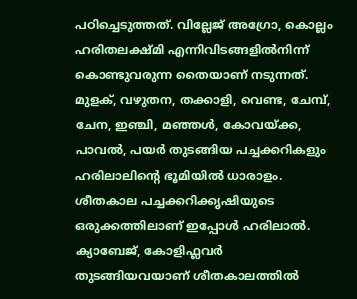പഠിച്ചെടുത്തത്. വില്ലേജ് അഗ്രോ, കൊല്ലം ഹരിതലക്ഷ്മി എന്നിവിടങ്ങളില്‍നിന്ന് കൊണ്ടുവരുന്ന തൈയാണ് നടുന്നത്. മുളക്, വഴുതന, തക്കാളി, വെണ്ട, ചേമ്പ്, ചേന, ഇഞ്ചി, മഞ്ഞള്‍, കോവയ്ക്ക, പാവൽ, പയര്‍ തുടങ്ങിയ പച്ചക്കറികളും ഹരിലാലിന്റെ ഭൂമിയിൽ ധാരാളം. ശീതകാല പച്ചക്കറിക്കൃഷിയുടെ ഒരുക്കത്തിലാണ് ഇപ്പോള്‍ ഹരിലാല്‍. ക്യാബേജ്, കോളിഫ്ലവര്‍ തുടങ്ങിയവയാണ് ശീതകാലത്തില്‍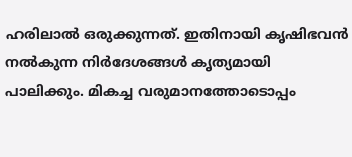ഹരിലാല്‍ ഒരുക്കുന്നത്. ഇതിനായി കൃഷിഭവന്‍ നല്‍കുന്ന നിര്‍ദേശങ്ങള്‍ കൃത്യമായി പാലിക്കും. മികച്ച വരുമാനത്തോടൊപ്പം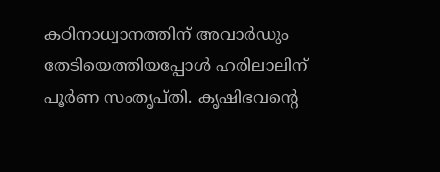കഠിനാധ്വാനത്തിന് അവാര്‍ഡും തേടിയെത്തിയപ്പോള്‍ ഹരിലാലിന് പൂര്‍ണ സംതൃപ്തി. കൃഷിഭവന്റെ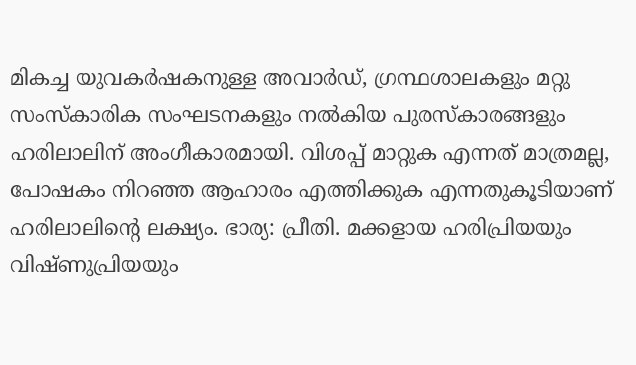മികച്ച യുവകര്‍ഷകനുള്ള അവാര്‍ഡ്, ഗ്രന്ഥശാലകളും മറ്റു സംസ്കാരിക സംഘടനകളും നല്‍കിയ പുരസ്കാരങ്ങളും ഹരിലാലിന് അംഗീകാരമായി. വിശപ്പ് മാറ്റുക എന്നത് മാത്രമല്ല, പോഷകം നിറഞ്ഞ ആഹാരം എത്തിക്കുക എന്നതുകൂടിയാണ് ഹരിലാലിന്റെ ലക്ഷ്യം. ഭാര്യ: പ്രീതി. മക്കളായ ഹരിപ്രിയയും വിഷ്ണുപ്രിയയും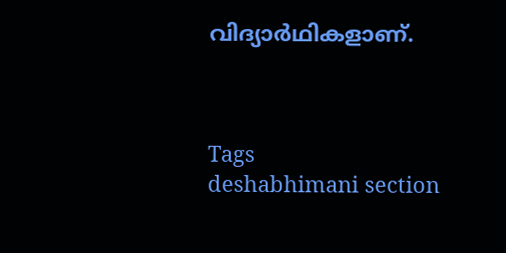വിദ്യാര്‍ഥികളാണ്.



Tags
deshabhimani section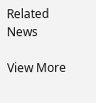Related News

View More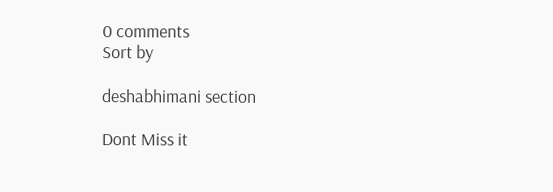0 comments
Sort by

deshabhimani section

Dont Miss it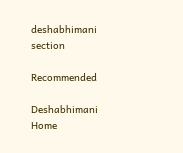deshabhimani section

Recommended

Deshabhimani
Home